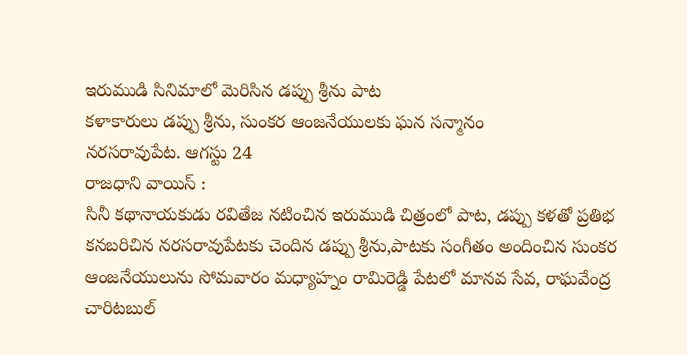ఇరుముడి సినిమాలో మెరిసిన డప్పు శ్రీను పాట
కళాకారులు డప్పు శ్రీను, సుంకర ఆంజనేయులకు ఘన సన్మానం
నరసరావుపేట. ఆగస్టు 24
రాజధాని వాయిస్ :
సినీ కథానాయకుడు రవితేజ నటించిన ఇరుముడి చిత్రంలో పాట, డప్పు కళతో ప్రతిభ కనబరిచిన నరసరావుపేటకు చెందిన డప్పు శ్రీను,పాటకు సంగీతం అందించిన సుంకర ఆంజనేయులును సోమవారం మధ్యాహ్నం రామిరెడ్డి పేటలో మానవ సేవ, రాఘవేంద్ర చారిటబుల్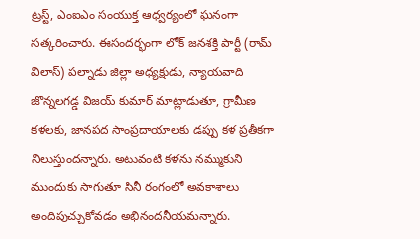ట్రస్ట్, ఎంఐఎం సంయుక్త ఆధ్వర్యంలో ఘనంగా సత్కరించారు. ఈసందర్భంగా లోక్ జనశక్తి పార్టీ (రామ్ విలాస్) పల్నాడు జిల్లా అధ్యక్షుడు, న్యాయవాది జొన్నలగడ్డ విజయ్ కుమార్ మాట్లాడుతూ, గ్రామీణ కళలకు, జానపద సాంప్రదాయాలకు డప్పు కళ ప్రతీకగా నిలుస్తుందన్నారు. అటువంటి కళను నమ్ముకుని ముందుకు సాగుతూ సినీ రంగంలో అవకాశాలు అందిపుచ్చుకోవడం అభినందనీయమన్నారు.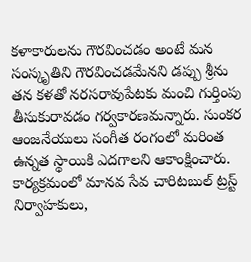కళాకారులను గౌరవించడం అంటే మన సంస్కృతిని గౌరవించడమేనని డప్పు శ్రీను తన కళతో నరసరావుపేటకు మంచి గుర్తింపు తీసుకురావడం గర్వకారణమన్నారు. సుంకర ఆంజనేయులు సంగీత రంగంలో మరింత ఉన్నత స్థాయికి ఎదగాలని ఆకాంక్షించారు. కార్యక్రమంలో మానవ సేవ చారిటబుల్ ట్రస్ట్ నిర్వాహకులు,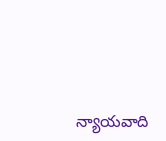న్యాయవాది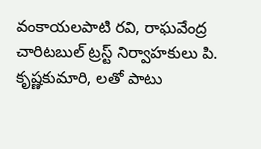వంకాయలపాటి రవి, రాఘవేంద్ర చారిటబుల్ ట్రస్ట్ నిర్వాహకులు పి. కృష్ణకుమారి, లతో పాటు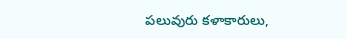పలువురు కళాకారులు,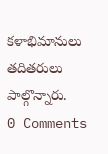కళాభిమానులు తదితరులు పాల్గొన్నారు.
0 Comments